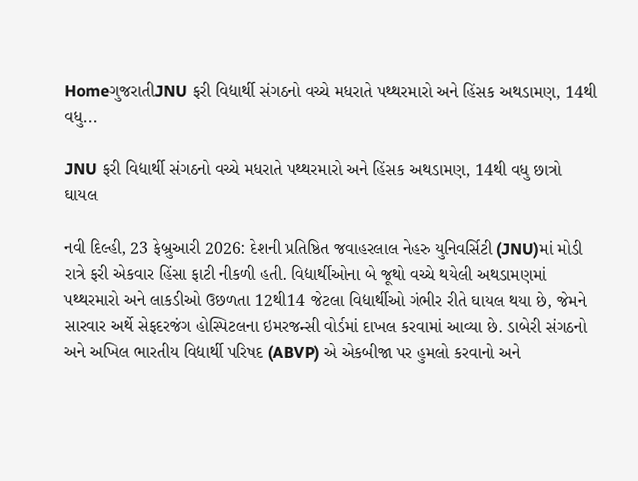HomeગુજરાતીJNU ફરી વિદ્યાર્થી સંગઠનો વચ્ચે મધરાતે પથ્થરમારો અને હિંસક અથડામણ, 14થી વધુ...

JNU ફરી વિદ્યાર્થી સંગઠનો વચ્ચે મધરાતે પથ્થરમારો અને હિંસક અથડામણ, 14થી વધુ છાત્રો ઘાયલ

નવી દિલ્હી, 23 ફેબ્રુઆરી 2026: દેશની પ્રતિષ્ઠિત જવાહરલાલ નેહરુ યુનિવર્સિટી (JNU)માં મોડી રાત્રે ફરી એકવાર હિંસા ફાટી નીકળી હતી. વિદ્યાર્થીઓના બે જૂથો વચ્ચે થયેલી અથડામણમાં પથ્થરમારો અને લાકડીઓ ઉછળતા 12થી14 જેટલા વિદ્યાર્થીઓ ગંભીર રીતે ઘાયલ થયા છે, જેમને સારવાર અર્થે સેફદરજંગ હોસ્પિટલના ઇમરજન્સી વોર્ડમાં દાખલ કરવામાં આવ્યા છે. ડાબેરી સંગઠનો અને અખિલ ભારતીય વિદ્યાર્થી પરિષદ (ABVP) એ એકબીજા પર હુમલો કરવાનો અને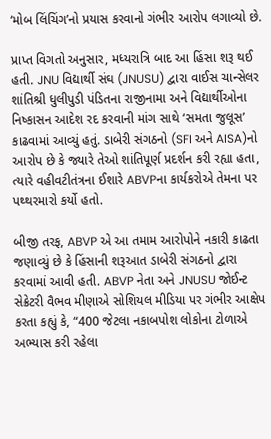‘મોબ લિંચિંગ’નો પ્રયાસ કરવાનો ગંભીર આરોપ લગાવ્યો છે.

પ્રાપ્ત વિગતો અનુસાર, મધ્યરાત્રિ બાદ આ હિંસા શરૂ થઈ હતી. JNU વિદ્યાર્થી સંઘ (JNUSU) દ્વારા વાઈસ ચાન્સેલર શાંતિશ્રી ધુલીપુડી પંડિતના રાજીનામા અને વિદ્યાર્થીઓના નિષ્કાસન આદેશ રદ કરવાની માંગ સાથે ‘સમતા જુલૂસ’ કાઢવામાં આવ્યું હતું. ડાબેરી સંગઠનો (SFI અને AISA)નો આરોપ છે કે જ્યારે તેઓ શાંતિપૂર્ણ પ્રદર્શન કરી રહ્યા હતા, ત્યારે વહીવટીતંત્રના ઈશારે ABVPના કાર્યકરોએ તેમના પર પથ્થરમારો કર્યો હતો.

બીજી તરફ, ABVP એ આ તમામ આરોપોને નકારી કાઢતા જણાવ્યું છે કે હિંસાની શરૂઆત ડાબેરી સંગઠનો દ્વારા કરવામાં આવી હતી. ABVP નેતા અને JNUSU જોઈન્ટ સેક્રેટરી વૈભવ મીણાએ સોશિયલ મીડિયા પર ગંભીર આક્ષેપ કરતા કહ્યું કે, “400 જેટલા નકાબપોશ લોકોના ટોળાએ અભ્યાસ કરી રહેલા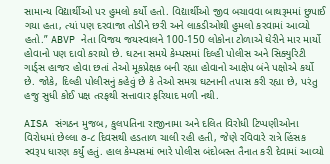સામાન્ય વિદ્યાર્થીઓ પર હુમલો કર્યો હતો. વિદ્યાર્થીઓ જીવ બચાવવા બાથરૂમમાં છુપાઈ ગયા હતા, ત્યાં પણ દરવાજા તોડીને છરી અને લાકડીઓથી હુમલો કરવામાં આવ્યો હતો.” ABVP નેતા વિજય જયસ્વાલને 100-150 લોકોના ટોળાએ ઘેરીને માર માર્યો હોવાનો પણ દાવો કરાયો છે. ઘટના સમયે કેમ્પસમાં દિલ્હી પોલીસ અને સિક્યુરિટી ગાર્ડ્સ હાજર હોવા છતાં તેઓ મૂકપ્રેક્ષક બની રહ્યા હોવાનો આક્ષેપ બંને પક્ષોએ કર્યો છે. જોકે, દિલ્હી પોલીસનું કહેવું છે કે તેઓ સમગ્ર ઘટનાની તપાસ કરી રહ્યા છે, પરંતુ હજુ સુધી કોઈ પક્ષ તરફથી સત્તાવાર ફરિયાદ મળી નથી.

AISA સંગઠન મુજબ, કુલપતિના રાજીનામા અને દલિત વિરોધી ટિપ્પણીઓના વિરોધમાં છેલ્લા ૭-૮ દિવસથી હડતાળ ચાલી રહી હતી, જેણે રવિવારે રાત્રે હિંસક સ્વરૂપ ધારણ કર્યું હતું. હાલ કેમ્પસમાં ભારે પોલીસ બંદોબસ્ત તૈનાત કરી દેવામાં આવ્યો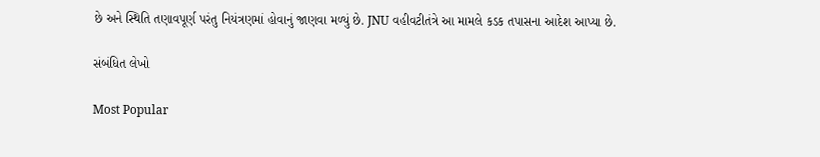છે અને સ્થિતિ તણાવપૂર્ણ પરંતુ નિયંત્રણમાં હોવાનું જાણવા મળ્યું છે. JNU વહીવટીતંત્રે આ મામલે કડક તપાસના આદેશ આપ્યા છે.

સંબંધિત લેખો

Most Popular